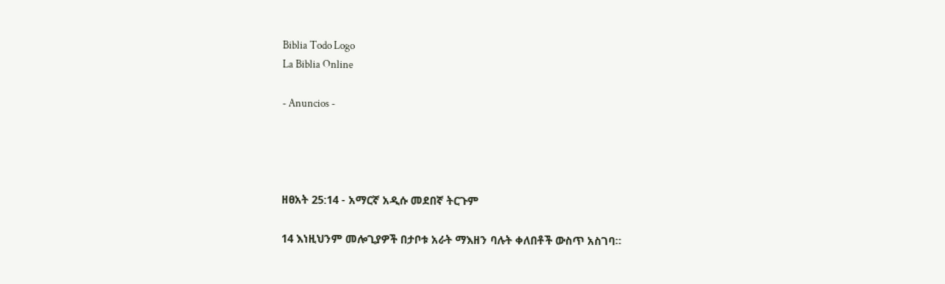Biblia Todo Logo
La Biblia Online

- Anuncios -




ዘፀአት 25:14 - አማርኛ አዲሱ መደበኛ ትርጉም

14 እነዚህንም መሎጊያዎች በታቦቱ አራት ማእዘን ባሉት ቀለበቶች ውስጥ አስገባ።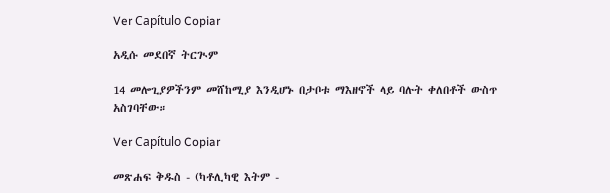Ver Capítulo Copiar

አዲሱ መደበኛ ትርጒም

14 መሎጊያዎችንም መሸከሚያ እንዲሆኑ በታቦቱ ማእዘኖች ላይ ባሉት ቀለበቶች ውስጥ አስገባቸው።

Ver Capítulo Copiar

መጽሐፍ ቅዱስ - (ካቶሊካዊ እትም -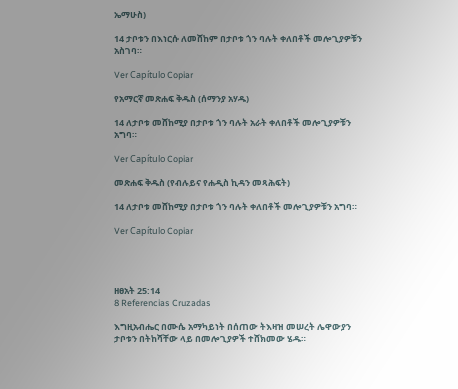ኤማሁስ)

14 ታቦቱን በእነርሱ ለመሸከም በታቦቱ ጎን ባሉት ቀለበቶች መሎጊያዎቹን አስገባ።

Ver Capítulo Copiar

የአማርኛ መጽሐፍ ቅዱስ (ሰማንያ አሃዱ)

14 ለታቦቱ መሸከሚያ በታቦቱ ጎን ባሉት አራት ቀለበቶች መሎጊያዎቹን አግባ።

Ver Capítulo Copiar

መጽሐፍ ቅዱስ (የብሉይና የሐዲስ ኪዳን መጻሕፍት)

14 ለታቦቱ መሸከሚያ በታቦቱ ጎን ባሉት ቀለበቶች መሎጊያዎቹን አግባ።

Ver Capítulo Copiar




ዘፀአት 25:14
8 Referencias Cruzadas

እግዚአብሔር በሙሴ አማካይነት በሰጠው ትእዛዝ መሠረት ሌዋውያን ታቦቱን በትከሻቸው ላይ በመሎጊያዎች ተሸክመው ሄዱ።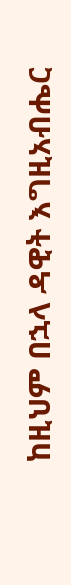ከዚህም በኋላ ዳዊት እግዚአብሔር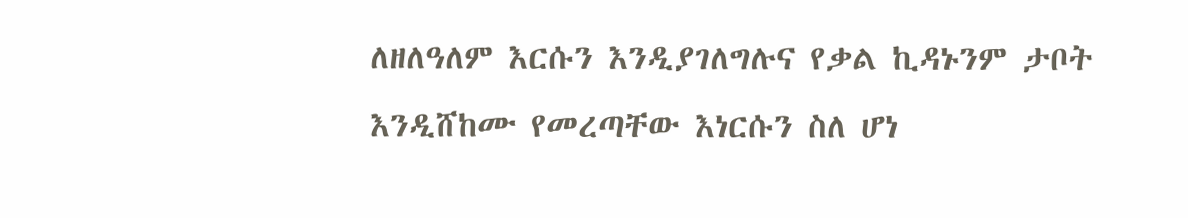ለዘለዓለም እርሱን እንዲያገለግሉና የቃል ኪዳኑንም ታቦት እንዲሸከሙ የመረጣቸው እነርሱን ስለ ሆነ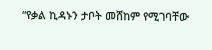“የቃል ኪዳኑን ታቦት መሸከም የሚገባቸው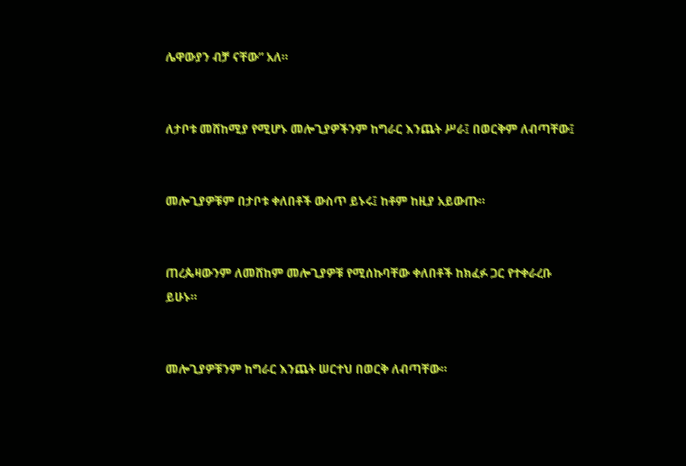ሌዋውያን ብቻ ናቸው” አለ።


ለታቦቱ መሸከሚያ የሚሆኑ መሎጊያዎችንም ከግራር እንጨት ሥራ፤ በወርቅም ለብጣቸው፤


መሎጊያዎቹም በታቦቱ ቀለበቶች ውስጥ ይኑሩ፤ ከቶም ከዚያ አይውጡ።


ጠረጴዛውንም ለመሸከም መሎጊያዎቹ የሚሰኩባቸው ቀለበቶች ከክፈፉ ጋር የተቀራረቡ ይሁኑ።


መሎጊያዎቹንም ከግራር እንጨት ሠርተህ በወርቅ ለብጣቸው።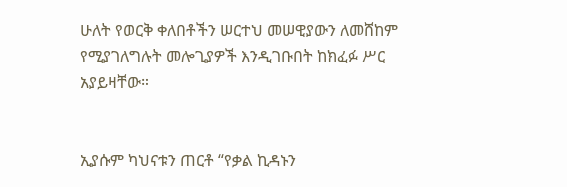ሁለት የወርቅ ቀለበቶችን ሠርተህ መሠዊያውን ለመሸከም የሚያገለግሉት መሎጊያዎች እንዲገቡበት ከክፈፉ ሥር አያይዛቸው።


ኢያሱም ካህናቱን ጠርቶ “የቃል ኪዳኑን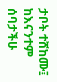ታቦት ተሸከሙ፤ ከእናንተም ሰባታችሁ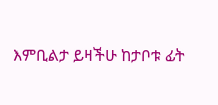እምቢልታ ይዛችሁ ከታቦቱ ፊት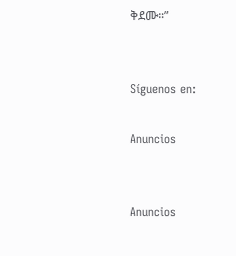ቅደሙ።”


Síguenos en:

Anuncios


Anuncios